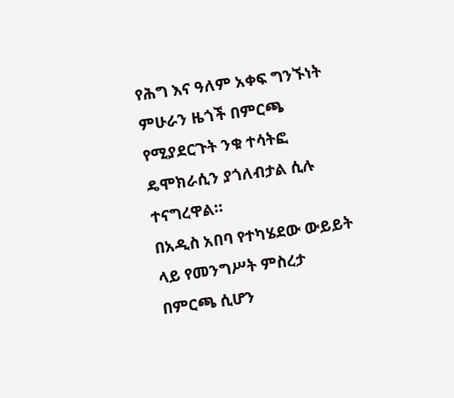የሕግ እና ዓለም አቀፍ ግንኙነት ምሁራን ዜጎች በምርጫ የሚያደርጉት ንቁ ተሳትፎ ዴሞክራሲን ያጎለብታል ሲሉ ተናግረዋል።
በአዲስ አበባ የተካሄደው ውይይት ላይ የመንግሥት ምስረታ በምርጫ ሲሆን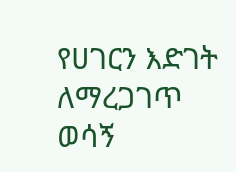የሀገርን እድገት ለማረጋገጥ ወሳኝ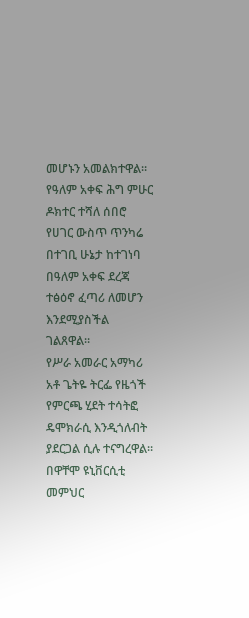መሆኑን አመልክተዋል።
የዓለም አቀፍ ሕግ ምሁር ዶክተር ተሻለ ሰበሮ የሀገር ውስጥ ጥንካሬ በተገቢ ሁኔታ ከተገነባ በዓለም አቀፍ ደረጃ ተፅዕኖ ፈጣሪ ለመሆን እንደሚያስችል ገልጸዋል።
የሥራ አመራር አማካሪ አቶ ጌትዬ ትርፌ የዜጎች የምርጫ ሂደት ተሳትፎ ዴሞክራሲ እንዲጎለብት ያደርጋል ሲሉ ተናግረዋል። በዋቸሞ ዩኒቨርሲቲ መምህር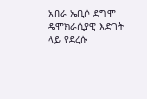አበራ ኤቢሶ ደግሞ ዴሞክራሲያዊ እድገት ላይ የደረሱ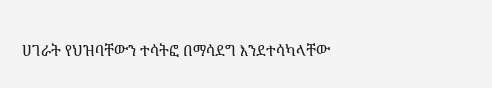ሀገራት የህዝባቸውን ተሳትፎ በማሳደግ እንደተሳካላቸው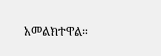አመልክተዋል።